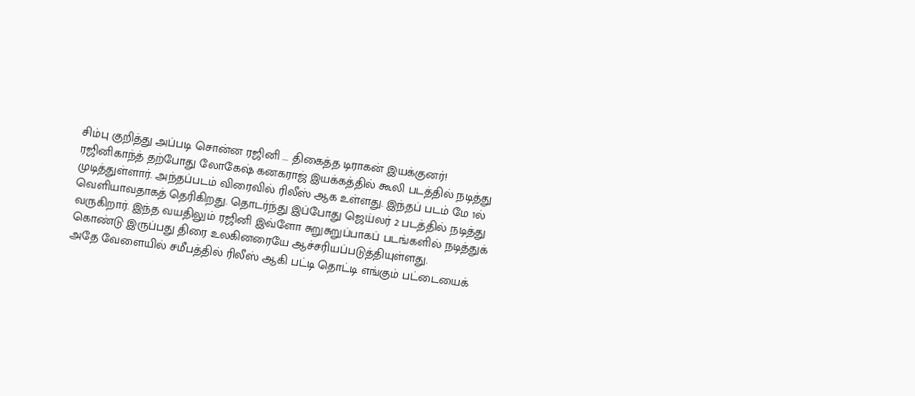சிம்பு குறித்து அப்படி சொன்ன ரஜினி ... திகைத்த டிராகன் இயக்குனர்!
ரஜினிகாந்த் தற்போது லோகேஷ் கனகராஜ் இயக்கத்தில் கூலி படத்தில் நடித்து முடித்துள்ளார். அந்தப்படம் விரைவில் ரிலீஸ் ஆக உள்ளது. இந்தப் படம் மே 1ல் வெளியாவதாகத் தெரிகிறது. தொடர்ந்து இப்போது ஜெய்லர் 2 படத்தில் நடித்து வருகிறார். இந்த வயதிலும் ரஜினி இவ்ளோ சுறுசுறுப்பாகப் படங்களில் நடித்துக் கொண்டு இருப்பது திரை உலகினரையே ஆச்சரியப்படுத்தியுள்ளது.
அதே வேளையில் சமீபத்தில் ரிலீஸ் ஆகி பட்டி தொட்டி எங்கும் பட்டையைக்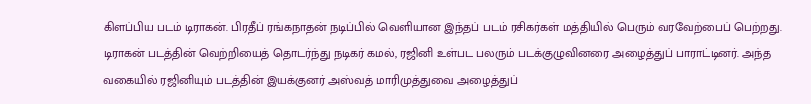கிளப்பிய படம் டிராகன். பிரதீப் ரங்கநாதன் நடிப்பில் வெளியான இந்தப் படம் ரசிகர்கள் மத்தியில் பெரும் வரவேற்பைப் பெற்றது.
டிராகன் படத்தின் வெற்றியைத் தொடர்ந்து நடிகர் கமல், ரஜினி உள்பட பலரும் படக்குழுவினரை அழைத்துப் பாராட்டினர். அந்த வகையில் ரஜினியும் படத்தின் இயக்குனர் அஸ்வத் மாரிமுத்துவை அழைத்துப்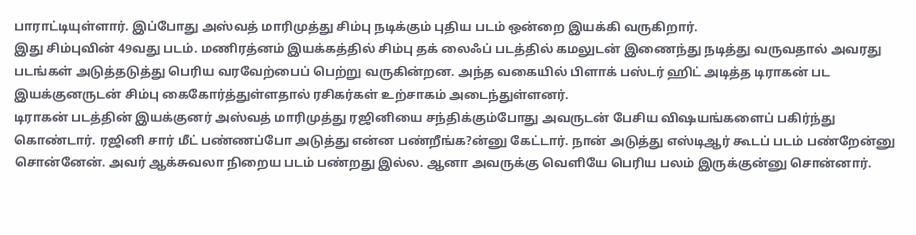பாராட்டியுள்ளார். இப்போது அஸ்வத் மாரிமுத்து சிம்பு நடிக்கும் புதிய படம் ஒன்றை இயக்கி வருகிறார்.
இது சிம்புவின் 49வது படம். மணிரத்னம் இயக்கத்தில் சிம்பு தக் லைஃப் படத்தில் கமலுடன் இணைந்து நடித்து வருவதால் அவரது படங்கள் அடுத்தடுத்து பெரிய வரவேற்பைப் பெற்று வருகின்றன. அந்த வகையில் பிளாக் பஸ்டர் ஹிட் அடித்த டிராகன் பட இயக்குனருடன் சிம்பு கைகோர்த்துள்ளதால் ரசிகர்கள் உற்சாகம் அடைந்துள்ளனர்.
டிராகன் படத்தின் இயக்குனர் அஸ்வத் மாரிமுத்து ரஜினியை சந்திக்கும்போது அவருடன் பேசிய விஷயங்களைப் பகிர்ந்து கொண்டார். ரஜினி சார் மீட் பண்ணப்போ அடுத்து என்ன பண்றீங்க?ன்னு கேட்டார். நான் அடுத்து எஸ்டிஆர் கூடப் படம் பண்றேன்னு சொன்னேன். அவர் ஆக்சுவலா நிறைய படம் பண்றது இல்ல. ஆனா அவருக்கு வெளியே பெரிய பலம் இருக்குன்னு சொன்னார்.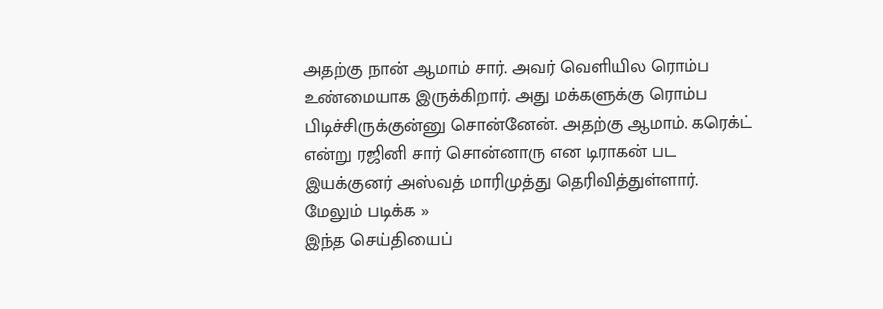அதற்கு நான் ஆமாம் சார். அவர் வெளியில ரொம்ப உண்மையாக இருக்கிறார். அது மக்களுக்கு ரொம்ப பிடிச்சிருக்குன்னு சொன்னேன். அதற்கு ஆமாம். கரெக்ட் என்று ரஜினி சார் சொன்னாரு என டிராகன் பட இயக்குனர் அஸ்வத் மாரிமுத்து தெரிவித்துள்ளார்.
மேலும் படிக்க »
இந்த செய்தியைப்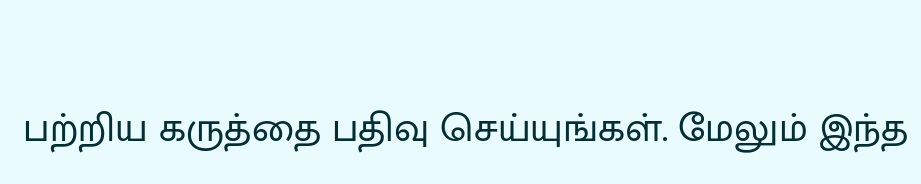பற்றிய கருத்தை பதிவு செய்யுங்கள். மேலும் இந்த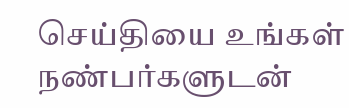செய்தியை உங்கள் நண்பர்களுடன்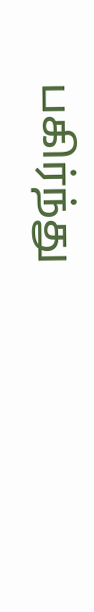பகிர்ந்து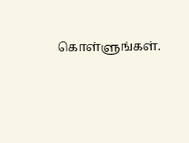கொள்ளுங்கள்.